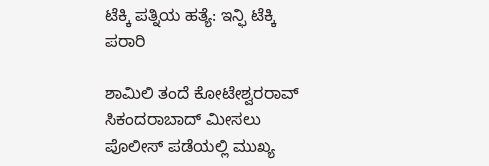ಟೆಕ್ಕಿ ಪತ್ನಿಯ ಹತ್ಯೆ: ಇನ್ಫಿ ಟೆಕ್ಕಿ ಪರಾರಿ

ಶಾಮಿಲಿ ತಂದೆ ಕೋಟೇಶ್ವರರಾವ್ ಸಿಕಂದರಾಬಾದ್ ಮೀಸಲು ಪೊಲೀಸ್ ಪಡೆಯಲ್ಲಿ ಮುಖ್ಯ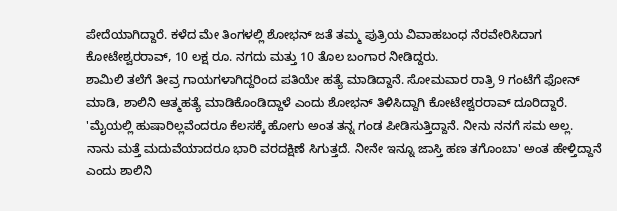ಪೇದೆಯಾಗಿದ್ದಾರೆ. ಕಳೆದ ಮೇ ತಿಂಗಳಲ್ಲಿ ಶೋಭನ್ ಜತೆ ತಮ್ಮ ಪುತ್ರಿಯ ವಿವಾಹಬಂಧ ನೆರವೇರಿಸಿದಾಗ ಕೋಟೇಶ್ವರರಾವ್, 10 ಲಕ್ಷ ರೂ. ನಗದು ಮತ್ತು 10 ತೊಲ ಬಂಗಾರ ನೀಡಿದ್ದರು.
ಶಾಮಿಲಿ ತಲೆಗೆ ತೀವ್ರ ಗಾಯಗಳಾಗಿದ್ದರಿಂದ ಪತಿಯೇ ಹತ್ಯೆ ಮಾಡಿದ್ದಾನೆ. ಸೋಮವಾರ ರಾತ್ರಿ 9 ಗಂಟೆಗೆ ಫೋನ್ ಮಾಡಿ, ಶಾಲಿನಿ ಆತ್ಮಹತ್ಯೆ ಮಾಡಿಕೊಂಡಿದ್ದಾಳೆ ಎಂದು ಶೋಭನ್ ತಿಳಿಸಿದ್ದಾಗಿ ಕೋಟೇಶ್ವರರಾವ್ ದೂರಿದ್ದಾರೆ.
'ಮೈಯಲ್ಲಿ ಹುಷಾರಿಲ್ಲವೆಂದರೂ ಕೆಲಸಕ್ಕೆ ಹೋಗು ಅಂತ ತನ್ನ ಗಂಡ ಪೀಡಿಸುತ್ತಿದ್ದಾನೆ. ನೀನು ನನಗೆ ಸಮ ಅಲ್ಲ. ನಾನು ಮತ್ತೆ ಮದುವೆಯಾದರೂ ಭಾರಿ ವರದಕ್ಷಿಣೆ ಸಿಗುತ್ತದೆ. ನೀನೇ ಇನ್ನೂ ಜಾಸ್ತಿ ಹಣ ತಗೊಂಬಾ' ಅಂತ ಹೇಳ್ತಿದ್ದಾನೆ ಎಂದು ಶಾಲಿನಿ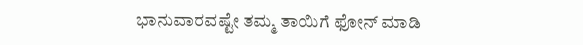ಭಾನುವಾರವಷ್ಟೇ ತಮ್ಮ ತಾಯಿಗೆ ಫೋನ್ ಮಾಡಿ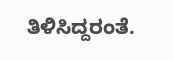ತಿಳಿಸಿದ್ದರಂತೆ.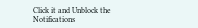Click it and Unblock the Notifications